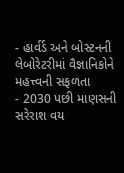- હાર્વર્ડ અને બોસ્ટનની લેબોરેટરીમાં વૈજ્ઞાનિકોને મહત્ત્વની સફળતા
- 2030 પછી માણસની સરેરાશ વય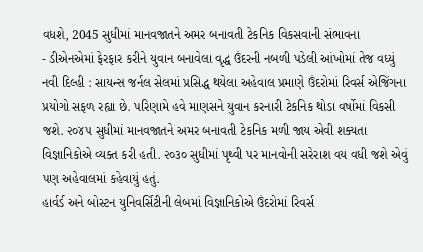વધશે, 2045 સુધીમાં માનવજાતને અમર બનાવતી ટેકનિક વિકસવાની સંભાવના
- ડીએનએમાં ફેરફાર કરીને યુવાન બનાવેલા વૃદ્ધ ઉંદરની નબળી પડેલી આંખોમાં તેજ વધ્યું
નવી દિલ્હી : સાયન્સ જર્નલ સેલમાં પ્રસિદ્ધ થયેલા અહેવાલ પ્રમાણે ઉંદરોમાં રિવર્સ એજિંગના પ્રયોગો સફળ રહ્યા છે. પરિણામે હવે માણસને યુવાન કરનારી ટેકનિક થોડા વર્ષોમાં વિકસી જશે. ૨૦૪૫ સુધીમાં માનવજાતને અમર બનાવતી ટેકનિક મળી જાય એવી શક્યતા વિજ્ઞાનિકોએ વ્યક્ત કરી હતી. ૨૦૩૦ સુધીમાં પૃથ્વી પર માનવોની સરેરાશ વય વધી જશે એવું પણ અહેવાલમાં કહેવાયું હતું.
હાર્વર્ડ અને બોસ્ટન યુનિવર્સિટીની લેબમાં વિજ્ઞાનિકોએ ઉંદરોમાં રિવર્સ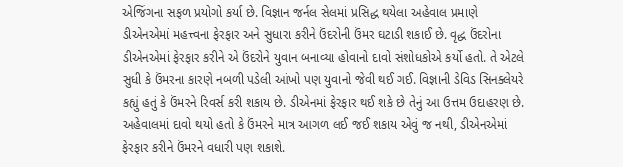એજિંગના સફળ પ્રયોગો કર્યા છે. વિજ્ઞાન જર્નલ સેલમાં પ્રસિદ્ધ થયેલા અહેવાલ પ્રમાણે ડીએનએમાં મહત્ત્વના ફેરફાર અને સુધારા કરીને ઉંદરોની ઉંમર ઘટાડી શકાઈ છે. વૃદ્ધ ઉંદરોના ડીએનએમાં ફેરફાર કરીને એ ઉંદરોને યુવાન બનાવ્યા હોવાનો દાવો સંશોધકોએ કર્યો હતો. તે એટલે સુધી કે ઉંમરના કારણે નબળી પડેલી આંખો પણ યુવાનો જેવી થઈ ગઈ. વિજ્ઞાની ડેવિડ સિનક્લેયરે કહ્યું હતું કે ઉંમરને રિવર્સ કરી શકાય છે. ડીએનમાં ફેરફાર થઈ શકે છે તેનું આ ઉત્તમ ઉદાહરણ છે. અહેવાલમાં દાવો થયો હતો કે ઉંમરને માત્ર આગળ લઈ જઈ શકાય એવું જ નથી, ડીએનએમાં ફેરફાર કરીને ઉંમરને વધારી પણ શકાશે.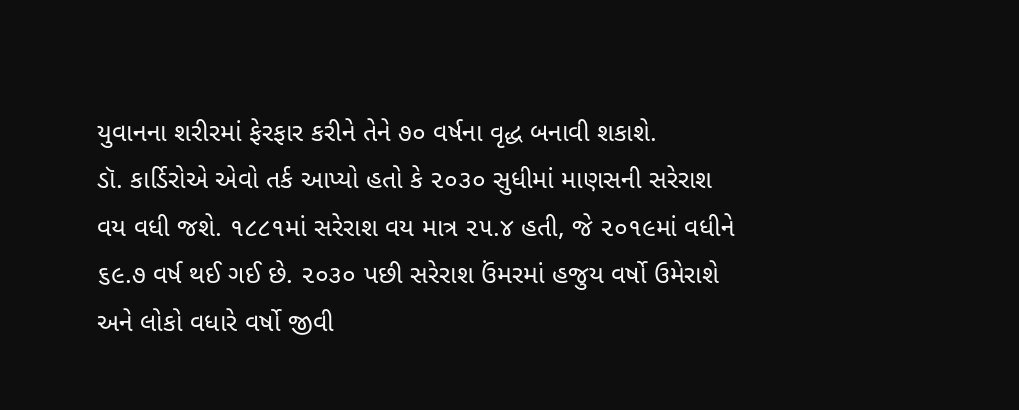યુવાનના શરીરમાં ફેરફાર કરીને તેને ૭૦ વર્ષના વૃદ્ધ બનાવી શકાશે.
ડૉ. કાર્ડિરોએ એવો તર્ક આપ્યો હતો કે ૨૦૩૦ સુધીમાં માણસની સરેરાશ વય વધી જશે. ૧૮૮૧માં સરેરાશ વય માત્ર ૨૫.૪ હતી, જે ૨૦૧૯માં વધીને ૬૯.૭ વર્ષ થઈ ગઈ છે. ૨૦૩૦ પછી સરેરાશ ઉંમરમાં હજુય વર્ષો ઉમેરાશે અને લોકો વધારે વર્ષો જીવી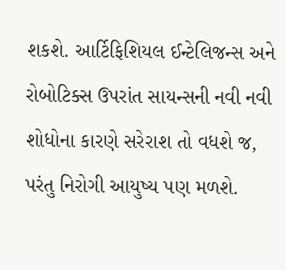શકશે. આર્ટિફિશિયલ ઈન્ટેલિજન્સ અને રોબોટિક્સ ઉપરાંત સાયન્સની નવી નવી શોધોના કારણે સરેરાશ તો વધશે જ, પરંતુ નિરોગી આયુષ્ય પણ મળશે.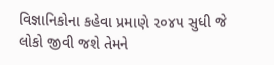વિજ્ઞાનિકોના કહેવા પ્રમાણે ૨૦૪૫ સુધી જે લોકો જીવી જશે તેમને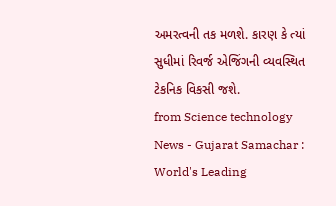અમરત્વની તક મળશે. કારણ કે ત્યાં સુધીમાં રિવર્જ એજિંગની વ્યવસ્થિત ટેકનિક વિકસી જશે.
from Science technology News - Gujarat Samachar : World's Leading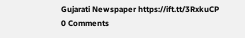Gujarati Newspaper https://ift.tt/3RxkuCP
0 Comments